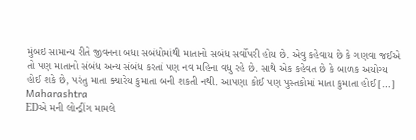મુંબઇ સામાન્ય રીતે જીવનના બધા સબંધોમાંથી માતાનો સબંધ સર્વોપરી હોય છે. એવુ કહેવાય છે કે ગણવા જઈએ તો પણ માતાનો સંબંધ અન્ય સંબંધ કરતાં પણ નવ મહિના વધુ રહે છે. સાથે એક કહેવત છે કે બાળક અયોગ્ય હોઈ શકે છે, પરંતુ માતા ક્યારેય કુમાતા બની શકતી નથી. આપણા કોઈ પણ પુસ્તકોમાં માતા કુમાતા હોઈ […]
Maharashtra
EDએ મની લોન્ડ્રીંગ મામલે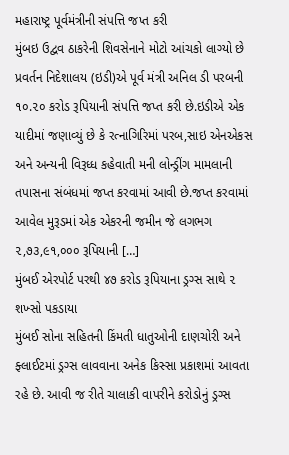મહારાષ્ટ્ર પૂર્વમંત્રીની સંપત્તિ જપ્ત કરી
મુંબઇ ઉદ્વવ ઠાકરેની શિવસેનાને મોટો આંચકો લાગ્યો છે પ્રવર્તન નિદેશાલય (ઇડી)એ પૂર્વ મંત્રી અનિલ ડી પરબની ૧૦.૨૦ કરોડ રૂપિયાની સંપત્તિ જપ્ત કરી છે.ઇડીએ એક યાદીમાં જણાવ્યું છે કે રત્નાગિરિમાં પરબ,સાઇ એનએકસ અને અન્યની વિરૂધ્ધ કહેવાતી મની લોન્ડ્રીંગ મામલાની તપાસના સંબંધમાં જપ્ત કરવામાં આવી છે.જપ્ત કરવામાં આવેલ મુરૂડમાં એક એકરની જમીન જે લગભગ ૨,૭૩,૯૧,૦૦૦ રૂપિયાની […]
મુંબઈ એરપોર્ટ પરથી ૪૭ કરોડ રૂપિયાના ડ્રગ્સ સાથે ૨ શખ્સો પકડાયા
મુંબઈ સોના સહિતની કિંમતી ધાતુઓની દાણચોરી અને ફ્લાઈટમાં ડ્રગ્સ લાવવાના અનેક કિસ્સા પ્રકાશમાં આવતા રહે છે. આવી જ રીતે ચાલાકી વાપરીને કરોડોનું ડ્રગ્સ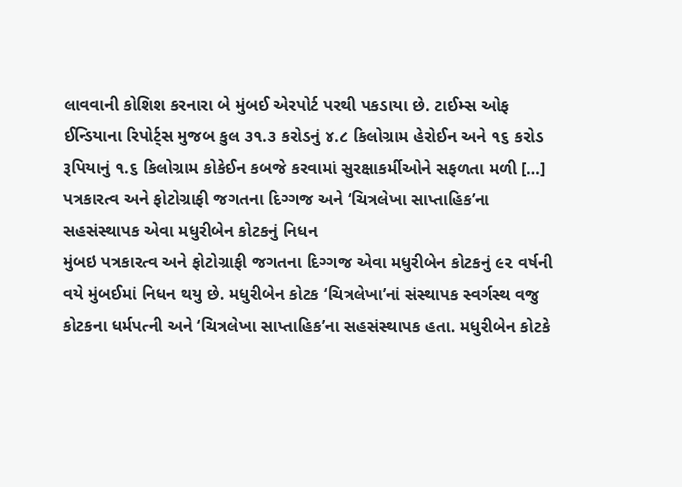લાવવાની કોશિશ કરનારા બે મુંબઈ એરપોર્ટ પરથી પકડાયા છે. ટાઈમ્સ ઓફ ઈન્ડિયાના રિપોર્ટ્સ મુજબ કુલ ૩૧.૩ કરોડનું ૪.૮ કિલોગ્રામ હેરોઈન અને ૧૬ કરોડ રૂપિયાનું ૧.૬ કિલોગ્રામ કોકેઈન કબજે કરવામાં સુરક્ષાકર્મીઓને સફળતા મળી […]
પત્રકારત્વ અને ફોટોગ્રાફી જગતના દિગ્ગજ અને ‘ચિત્રલેખા સાપ્તાહિક’ના સહસંસ્થાપક એવા મધુરીબેન કોટકનું નિધન
મુંબઇ પત્રકારત્વ અને ફોટોગ્રાફી જગતના દિગ્ગજ એવા મધુરીબેન કોટકનું ૯૨ વર્ષની વયે મુંબઈમાં નિધન થયુ છે. મધુરીબેન કોટક ‘ચિત્રલેખા’નાં સંસ્થાપક સ્વર્ગસ્થ વજુ કોટકના ધર્મપત્ની અને ‘ચિત્રલેખા સાપ્તાહિક’ના સહસંસ્થાપક હતા. મધુરીબેન કોટકે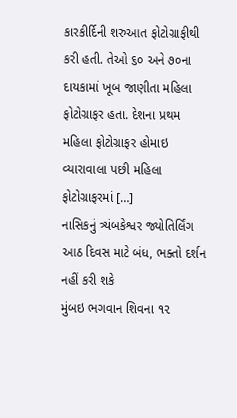કારકીર્દિની શરુઆત ફોટોગ્રાફીથી કરી હતી. તેઓ ૬૦ અને ૭૦ના દાયકામાં ખૂબ જાણીતા મહિલા ફોટોગ્રાફર હતા. દેશના પ્રથમ મહિલા ફોટોગ્રાફર હોમાઇ વ્યારાવાલા પછી મહિલા ફોટોગ્રાફરમાં […]
નાસિકનું ત્ર્યંબકેશ્વર જ્યોતિર્લિંગ આઠ દિવસ માટે બંધ, ભક્તો દર્શન નહીં કરી શકે
મુંબઇ ભગવાન શિવના ૧૨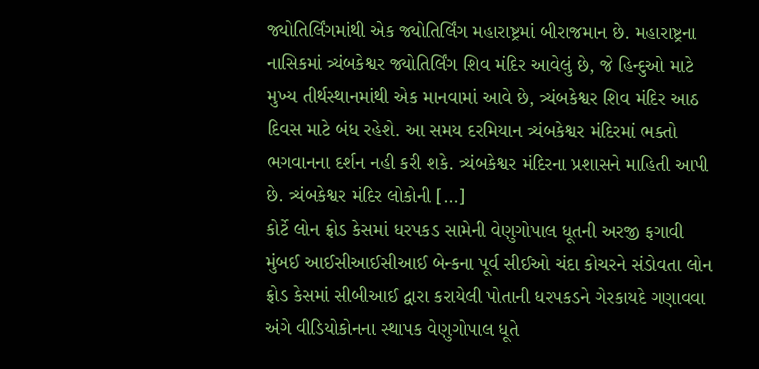જ્યોતિર્લિંગમાંથી એક જ્યોતિર્લિંગ મહારાષ્ટ્રમાં બીરાજમાન છે. મહારાષ્ટ્રના નાસિકમાં ત્ર્યંબકેશ્વર જ્યોતિર્લિંગ શિવ મંદિર આવેલું છે, જે હિન્દુઓ માટે મુખ્ય તીર્થસ્થાનમાંથી એક માનવામાં આવે છે, ત્ર્યંબકેશ્વર શિવ મંદિર આઠ દિવસ માટે બંધ રહેશે. આ સમય દરમિયાન ત્ર્યંબકેશ્વર મંદિરમાં ભક્તો ભગવાનના દર્શન નહી કરી શકે. ત્ર્યંબકેશ્વર મંદિરના પ્રશાસને માહિતી આપી છે. ત્ર્યંબકેશ્વર મંદિર લોકોની […]
કોર્ટે લોન ફ્રોડ કેસમાં ધરપકડ સામેની વેણુગોપાલ ધૂતની અરજી ફગાવી
મુંબઈ આઈસીઆઈસીઆઈ બેન્કના પૂર્વ સીઈઓ ચંદા કોચરને સંડોવતા લોન ફ્રોડ કેસમાં સીબીઆઈ દ્વારા કરાયેલી પોતાની ધરપકડને ગેરકાયદે ગણાવવા અંગે વીડિયોકોનના સ્થાપક વેણુગોપાલ ધૂતે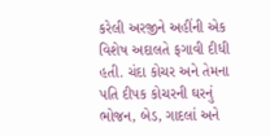કરેલી અરજીને અહીંની એક વિશેષ અદાલતે ફગાવી દીધી હતી. ચંદા કોચર અને તેમના પતિ દીપક કોચરની ઘરનું ભોજન, બેડ, ગાદલાં અને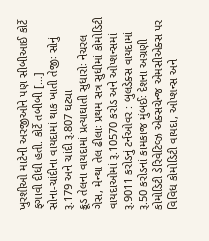ખુરશીઓ માટેની અરજીઓને પણ સીબીઆઈ કોર્ટે ફગાવી દીધી હતી. કોર્ટે તબીબી […]
સોના-ચાંદીના વાયદામાં થાક ખાતી તેજીઃ સોનું રૂ.179 અને ચાંદી રૂ.807 ઘટ્યા
ક્રૂડ તેલના વાયદામાં પ્રત્યાઘાતી સુધારોઃ નેચરલ ગેસ, મેન્થા તેલ ઢીલાઃ પ્રથમ સત્ર સુધીમાં કોમોડિટી વાયદાઓમાં રૂ.10570 કરોડ અને ઓપ્શન્સમાં રૂ.9011 કરોડનું ટર્નઓવર : બુલડેક્સ વાયદામાં રૂ.50 કરોડનાં કામકાજ મુંબઈઃ દેશના અગ્રણી કોમોડિટી ડેરિવેટિવ્ઝ એક્સચેન્જ એમસીએક્સ પર વિવિધ કોમોડિટી વાયદા, ઓપ્શન્સ અને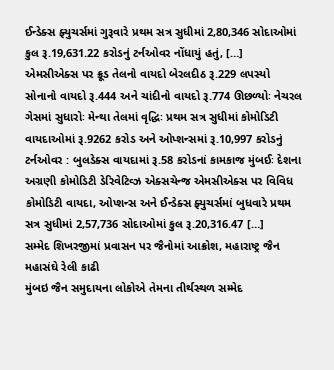ઈન્ડેક્સ ફ્યુચર્સમાં ગુરૂવારે પ્રથમ સત્ર સુધીમાં 2,80,346 સોદાઓમાં કુલ રૂ.19,631.22 કરોડનું ટર્નઓવર નોંધાયું હતું, […]
એમસીએક્સ પર ક્રૂડ તેલનો વાયદો બેરલદીઠ રૂ.229 લપસ્યો
સોનાનો વાયદો રૂ.444 અને ચાંદીનો વાયદો રૂ.774 ઊછળ્યોઃ નેચરલ ગેસમાં સુધારોઃ મેન્થા તેલમાં વૃદ્ધિઃ પ્રથમ સત્ર સુધીમાં કોમોડિટી વાયદાઓમાં રૂ.9262 કરોડ અને ઓપ્શન્સમાં રૂ.10,997 કરોડનું ટર્નઓવર : બુલડેક્સ વાયદામાં રૂ.58 કરોડનાં કામકાજ મુંબઈઃ દેશના અગ્રણી કોમોડિટી ડેરિવેટિવ્ઝ એક્સચેન્જ એમસીએક્સ પર વિવિધ કોમોડિટી વાયદા, ઓપ્શન્સ અને ઈન્ડેક્સ ફ્યુચર્સમાં બુધવારે પ્રથમ સત્ર સુધીમાં 2,57,736 સોદાઓમાં કુલ રૂ.20,316.47 […]
સમ્મેદ શિખરજીમાં પ્રવાસન પર જૈનોમાં આક્રોશ, મહારાષ્ટ્ર જૈન મહાસંઘે રેલી કાઢી
મુંબઇ જૈન સમુદાયના લોકોએ તેમના તીર્થસ્થળ સમ્મેદ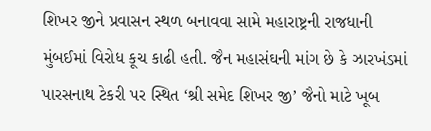શિખર જીને પ્રવાસન સ્થળ બનાવવા સામે મહારાષ્ટ્રની રાજધાની મુંબઈમાં વિરોધ કૂચ કાઢી હતી. જૈન મહાસંઘની માંગ છે કે ઝારખંડમાં પારસનાથ ટેકરી પર સ્થિત ‘શ્રી સમેદ શિખર જી’ જૈનો માટે ખૂબ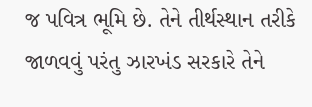જ પવિત્ર ભૂમિ છે. તેને તીર્થસ્થાન તરીકે જાળવવું પરંતુ ઝારખંડ સરકારે તેને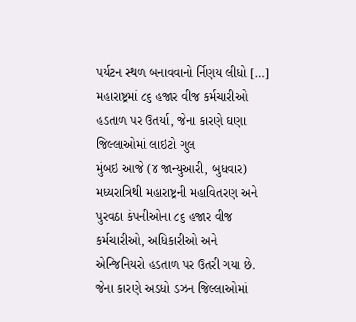પર્યટન સ્થળ બનાવવાનો ર્નિણય લીધો […]
મહારાષ્ટ્રમાં ૮૬ હજાર વીજ કર્મચારીઓ હડતાળ પર ઉતર્યા, જેના કારણે ઘણા જિલ્લાઓમાં લાઇટો ગુલ
મુંબઇ આજે (૪ જાન્યુઆરી, બુધવાર) મધ્યરાત્રિથી મહારાષ્ટ્રની મહાવિતરણ અને પુરવઠા કંપનીઓના ૮૬ હજાર વીજ કર્મચારીઓ, અધિકારીઓ અને એન્જિનિયરો હડતાળ પર ઉતરી ગયા છે. જેના કારણે અડધો ડઝન જિલ્લાઓમાં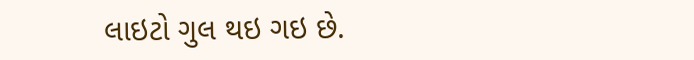લાઇટો ગુલ થઇ ગઇ છે.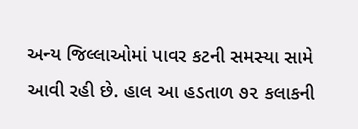અન્ય જિલ્લાઓમાં પાવર કટની સમસ્યા સામે આવી રહી છે. હાલ આ હડતાળ ૭૨ કલાકની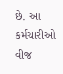છે. આ કર્મચારીઓ વીજ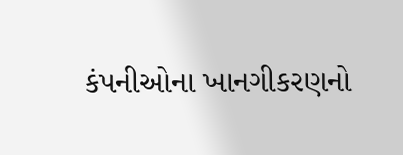કંપનીઓના ખાનગીકરણનો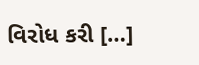વિરોધ કરી […]